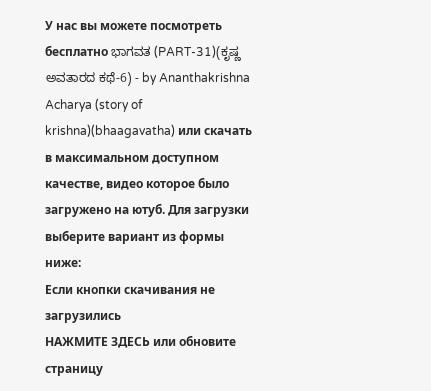У нас вы можете посмотреть бесплатно ಭಾಗವತ (PART-31)(ಕೃಷ್ಣ ಅವತಾರದ ಕಥೆ-6) - by Ananthakrishna Acharya (story of krishna)(bhaagavatha) или скачать в максимальном доступном качестве, видео которое было загружено на ютуб. Для загрузки выберите вариант из формы ниже:
Если кнопки скачивания не
загрузились
НАЖМИТЕ ЗДЕСЬ или обновите страницу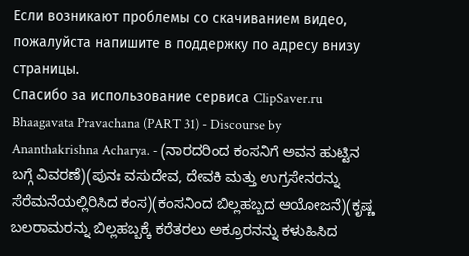Если возникают проблемы со скачиванием видео, пожалуйста напишите в поддержку по адресу внизу
страницы.
Спасибо за использование сервиса ClipSaver.ru
Bhaagavata Pravachana (PART 31) - Discourse by Ananthakrishna Acharya. - (ನಾರದರಿಂದ ಕಂಸನಿಗೆ ಅವನ ಹುಟ್ಟಿನ ಬಗ್ಗೆ ವಿವರಣೆ)(ಪುನಃ ವಸುದೇವ, ದೇವಕಿ ಮತ್ತು ಉಗ್ರಸೇನರನ್ನು ಸೆರೆಮನೆಯಲ್ಲಿರಿಸಿದ ಕಂಸ)(ಕಂಸನಿಂದ ಬಿಲ್ಲಹಬ್ಬದ ಆಯೋಜನೆ)(ಕೃಷ್ಣ ಬಲರಾಮರನ್ನು ಬಿಲ್ಲಹಬ್ಬಕ್ಕೆ ಕರೆತರಲು ಅಕ್ರೂರನನ್ನು ಕಳುಹಿಸಿದ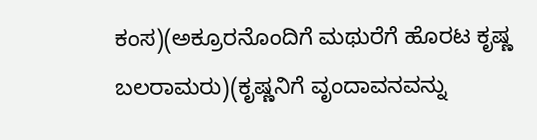ಕಂಸ)(ಅಕ್ರೂರನೊಂದಿಗೆ ಮಥುರೆಗೆ ಹೊರಟ ಕೃಷ್ಣ ಬಲರಾಮರು)(ಕೃಷ್ಣನಿಗೆ ವೃಂದಾವನವನ್ನು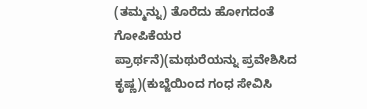(ತಮ್ಮನ್ನು) ತೊರೆದು ಹೋಗದಂತೆ ಗೋಪಿಕೆಯರ ಪ್ರಾರ್ಥನೆ)(ಮಥುರೆಯನ್ನು ಪ್ರವೇಶಿಸಿದ ಕೃಷ್ಣ)(ಕುಬ್ಜೆಯಿಂದ ಗಂಧ ಸೇವಿಸಿ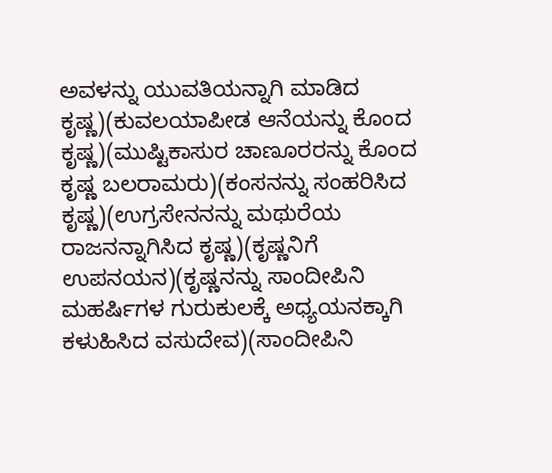ಅವಳನ್ನು ಯುವತಿಯನ್ನಾಗಿ ಮಾಡಿದ ಕೃಷ್ಣ)(ಕುವಲಯಾಪೀಡ ಆನೆಯನ್ನು ಕೊಂದ ಕೃಷ್ಣ)(ಮುಷ್ಟಿಕಾಸುರ ಚಾಣೂರರನ್ನು ಕೊಂದ ಕೃಷ್ಣ ಬಲರಾಮರು)(ಕಂಸನನ್ನು ಸಂಹರಿಸಿದ ಕೃಷ್ಣ)(ಉಗ್ರಸೇನನನ್ನು ಮಥುರೆಯ ರಾಜನನ್ನಾಗಿಸಿದ ಕೃಷ್ಣ)(ಕೃಷ್ಣನಿಗೆ ಉಪನಯನ)(ಕೃಷ್ಣನನ್ನು ಸಾಂದೀಪಿನಿ ಮಹರ್ಷಿಗಳ ಗುರುಕುಲಕ್ಕೆ ಅಧ್ಯಯನಕ್ಕಾಗಿ ಕಳುಹಿಸಿದ ವಸುದೇವ)(ಸಾಂದೀಪಿನಿ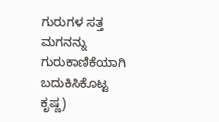ಗುರುಗಳ ಸತ್ತ ಮಗನನ್ನು ಗುರುಕಾಣಿಕೆಯಾಗಿ ಬದುಕಿಸಿಕೊಟ್ಟ ಕೃಷ್ಣ)